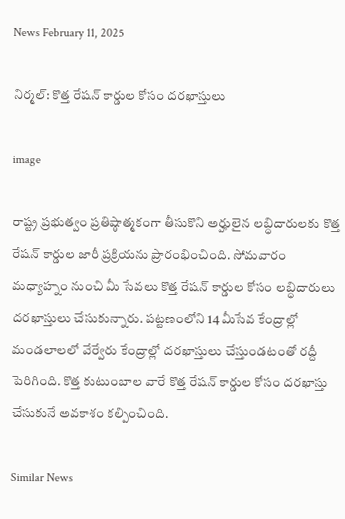News February 11, 2025

నిర్మల్: కొత్త రేషన్ కార్డుల కోసం దరఖాస్తులు

image

రాష్ట్ర ప్రభుత్వం ప్రతిష్ఠాత్మకంగా తీసుకొని అర్హులైన లబ్ధిదారులకు కొత్త రేషన్ కార్డుల జారీ ప్రక్రియను ప్రారంభించింది. సోమవారం మధ్యాహ్నం నుంచి మీ సేవలు కొత్త రేషన్ కార్డుల కోసం లబ్ధిదారులు దరఖాస్తులు చేసుకున్నారు. పట్టణంలోని 14 మీసేవ కేంద్రాల్లో మండలాలలో వేర్వేరు కేంద్రాల్లో దరఖాస్తులు చేస్తుండటంతో రద్దీ పెరిగింది. కొత్త కుటుంబాల వారే కొత్త రేషన్ కార్డుల కోసం దరఖాస్తు చేసుకునే అవకాశం కల్పించింది.

Similar News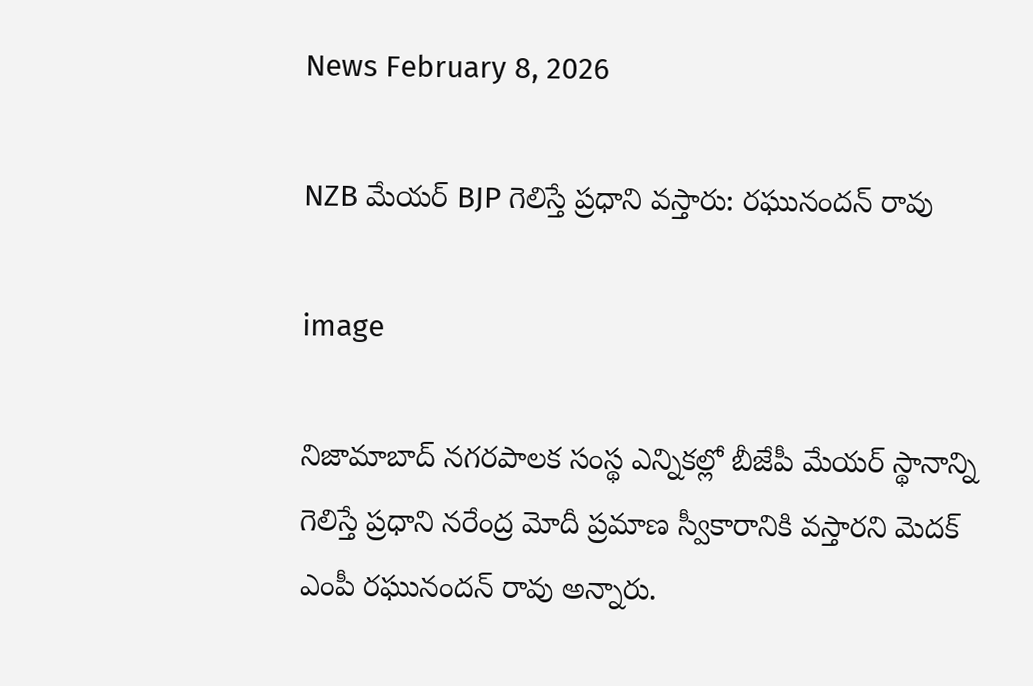News February 8, 2026

NZB మేయర్ BJP గెలిస్తే ప్రధాని వస్తారు: రఘునందన్ రావు

image

నిజామాబాద్ నగరపాలక సంస్థ ఎన్నికల్లో బీజేపీ మేయర్ స్థానాన్ని గెలిస్తే ప్రధాని నరేంద్ర మోదీ ప్రమాణ స్వీకారానికి వస్తారని మెదక్ ఎంపీ రఘునందన్ రావు అన్నారు.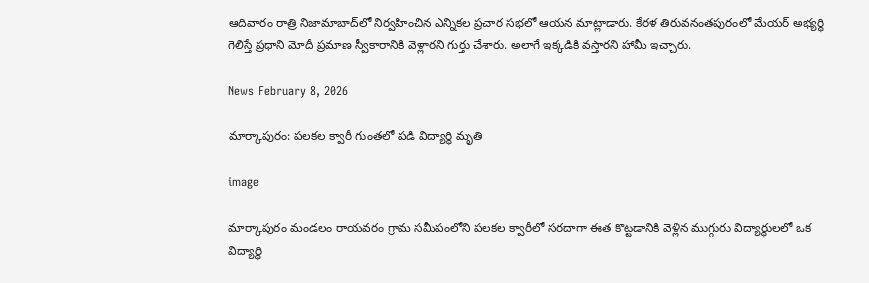ఆదివారం రాత్రి నిజామాబాద్‌లో నిర్వహించిన ఎన్నికల ప్రచార సభలో ఆయన మాట్లాడారు. కేరళ తిరువనంతపురంలో మేయర్ అభ్యర్థి గెలిస్తే ప్రధాని మోదీ ప్రమాణ స్వీకారానికి వెళ్లారని గుర్తు చేశారు. అలాగే ఇక్కడికి వస్తారని హామీ ఇచ్చారు.

News February 8, 2026

మార్కాపురం: పలకల క్వారీ గుంతలో పడి విద్యార్థి మృతి

image

మార్కాపురం మండలం రాయవరం గ్రామ సమీపంలోని పలకల క్వారీలో సరదాగా ఈత కొట్టడానికి వెళ్లిన ముగ్గురు విద్యార్థులలో ఒక విద్యార్థి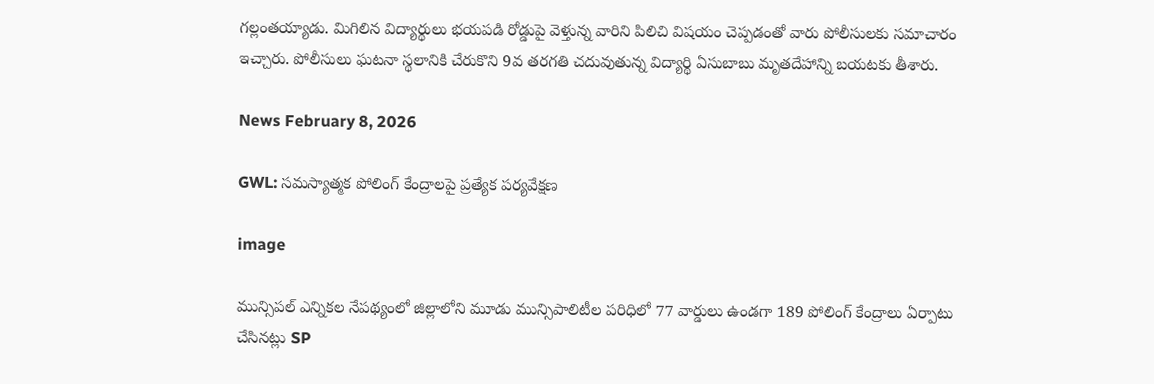గల్లంతయ్యాడు. మిగిలిన విద్యార్థులు భయపడి రోడ్డుపై వెళ్తున్న వారిని పిలిచి విషయం చెప్పడంతో వారు పోలీసులకు సమాచారం ఇచ్చారు. పోలీసులు ఘటనా స్థలానికి చేరుకొని 9వ తరగతి చదువుతున్న విద్యార్థి ఏసుబాబు మృతదేహాన్ని బయటకు తీశారు.

News February 8, 2026

GWL: సమస్యాత్మక పోలింగ్ కేంద్రాలపై ప్రత్యేక పర్యవేక్షణ

image

మున్సిపల్ ఎన్నికల నేపథ్యంలో జిల్లాలోని మూడు మున్సిపాలిటీల పరిధిలో 77 వార్డులు ఉండగా 189 పోలింగ్ కేంద్రాలు ఏర్పాటు చేసినట్లు SP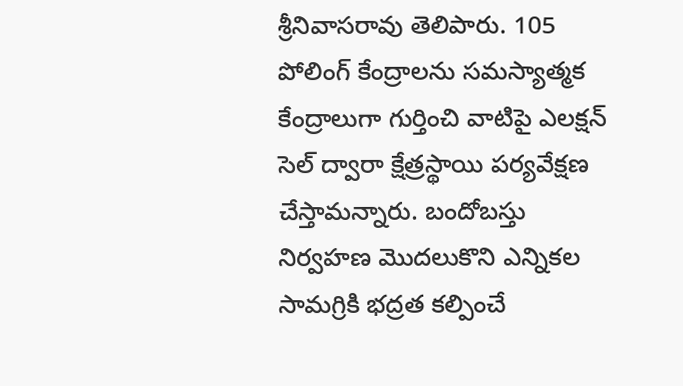శ్రీనివాసరావు తెలిపారు. 105 పోలింగ్ కేంద్రాలను సమస్యాత్మక కేంద్రాలుగా గుర్తించి వాటిపై ఎలక్షన్ సెల్ ద్వారా క్షేత్రస్థాయి పర్యవేక్షణ చేస్తామన్నారు. బందోబస్తు నిర్వహణ మొదలుకొని ఎన్నికల సామగ్రికి భద్రత కల్పించే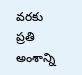వరకు ప్రతి అంశాన్ని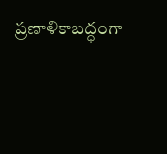ప్రణాళికాబద్ధంగా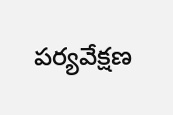పర్యవేక్షణ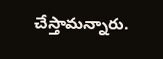చేస్తామన్నారు.